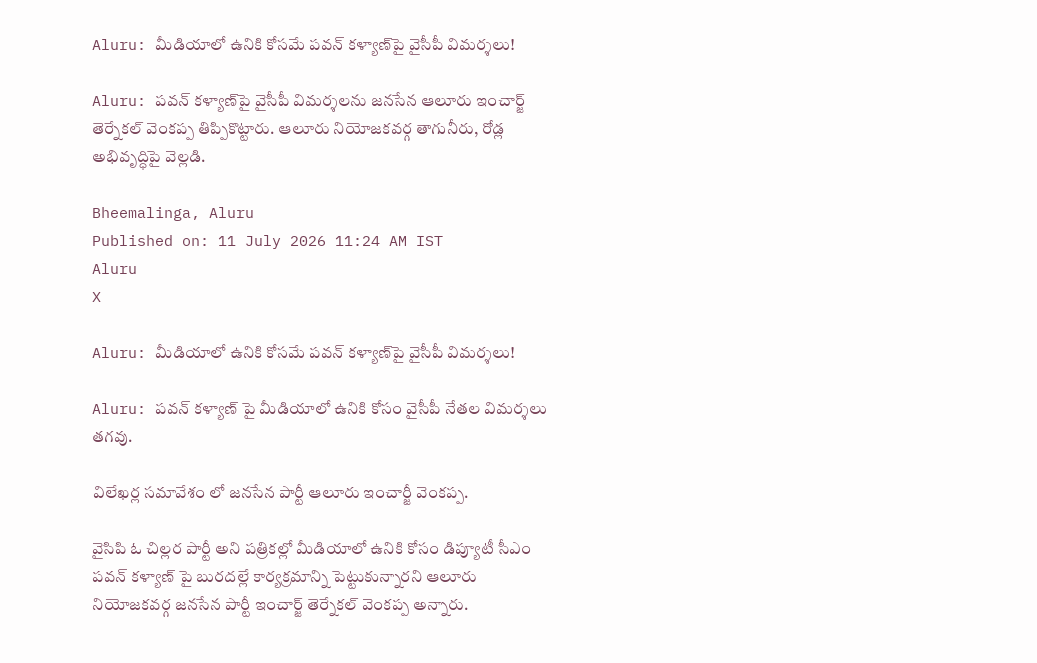Aluru: మీడియాలో ఉనికి కోసమే పవన్ కళ్యాణ్‌పై వైసీపీ విమర్శలు!

Aluru: పవన్ కళ్యాణ్‌పై వైసీపీ విమర్శలను జనసేన ఆలూరు ఇంచార్జ్ తెర్నేకల్ వెంకప్ప తిప్పికొట్టారు. ఆలూరు నియోజకవర్గ తాగునీరు, రోడ్ల అభివృద్ధిపై వెల్లడి.

Bheemalinga, Aluru
Published on: 11 July 2026 11:24 AM IST
Aluru
X

Aluru: మీడియాలో ఉనికి కోసమే పవన్ కళ్యాణ్‌పై వైసీపీ విమర్శలు!

Aluru: పవన్ కళ్యాణ్ పై మీడియాలో ఉనికి కోసం వైసీపీ నేతల విమర్శలు తగవు.

విలేఖర్ల సమావేశం లో జనసేన పార్టీ ఆలూరు ఇంచార్జీ వెంకప్ప.

వైసిపి ఓ చిల్లర పార్టీ అని పత్రికల్లో మీడియాలో ఉనికి కోసం డిప్యూటీ సీఎం పవన్ కళ్యాణ్ పై బురదల్లే కార్యక్రమాన్ని పెట్టుకున్నారని ఆలూరు నియోజకవర్గ జనసేన పార్టీ ఇంచార్జ్ తెర్నేకల్ వెంకప్ప అన్నారు.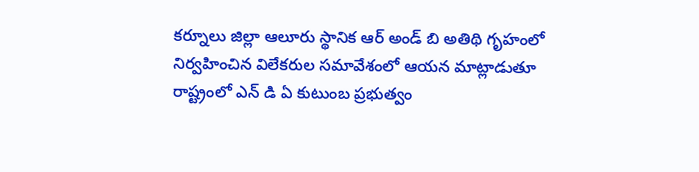కర్నూలు జిల్లా ఆలూరు స్థానిక ఆర్ అండ్ బి అతిథి గృహంలో నిర్వహించిన విలేకరుల సమావేశంలో ఆయన మాట్లాడుతూ రాష్ట్రంలో ఎన్ డి ఏ కుటుంబ ప్రభుత్వం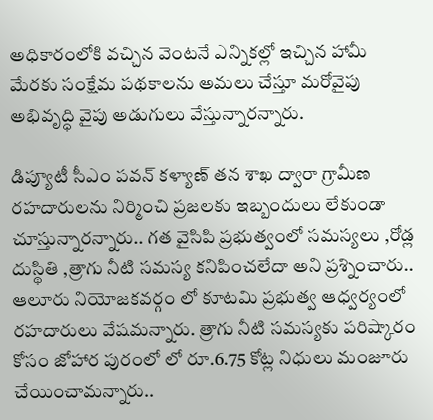అధికారంలోకి వచ్చిన వెంటనే ఎన్నికల్లో ఇచ్చిన హామీ మేరకు సంక్షేమ పథకాలను అమలు చేస్తూ మరోవైపు అభివృద్ధి వైపు అడుగులు వేస్తున్నారన్నారు.

డిప్యూటీ సీఎం పవన్ కళ్యాణ్ తన శాఖ ద్వారా గ్రామీణ రహదారులను నిర్మించి ప్రజలకు ఇబ్బందులు లేకుండా చూస్తున్నారన్నారు.. గత వైసిపి ప్రభుత్వంలో సమస్యలు ,రోడ్ల దుస్థితి ,త్రాగు నీటి సమస్య కనిపించలేదా అని ప్రశ్నించారు.. ఆలూరు నియోజకవర్గం లో కూటమి ప్రభుత్వ ఆధ్వర్యంలో రహదారులు వేషమన్నారు. త్రాగు నీటి సమస్యకు పరిష్కారం కోసం జోహార పురంలో లో రూ.6.75 కోట్ల నిధులు మంజూరు చేయించామన్నారు..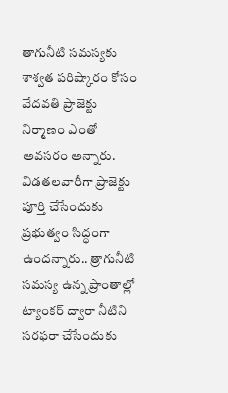తాగునీటి సమస్యకు శాశ్వత పరిష్కారం కోసం వేదవతి ప్రాజెక్టు నిర్మాణం ఎంతో అవసరం అన్నారు. విడతలవారీగా ప్రాజెక్టు పూర్తి చేసేందుకు ప్రభుత్వం సిద్ధంగా ఉందన్నారు.. త్రాగునీటి సమస్య ఉన్న ప్రాంతాల్లో ట్యాంకర్ ద్వారా నీటిని సరఫరా చేసేందుకు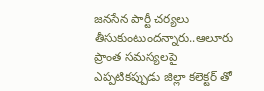జనసేన పార్టీ చర్యలు తీసుకుంటుందన్నారు..ఆలూరు ప్రాంత సమస్యలపై ఎప్పటికప్పుడు జిల్లా కలెక్టర్ తో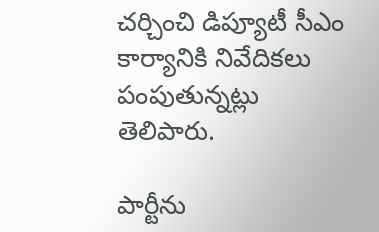చర్చించి డిప్యూటీ సీఎం కార్యానికి నివేదికలు పంపుతున్నట్లు తెలిపారు.

పార్టీను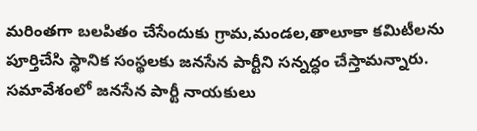మరింతగా బలపితం చేసేందుకు గ్రామ,మండల,తాలూకా కమిటీలను పూర్తిచేసి స్థానిక సంస్థలకు జనసేన పార్టీని సన్నద్ధం చేస్తామన్నారు. సమావేశంలో జనసేన పార్టీ నాయకులు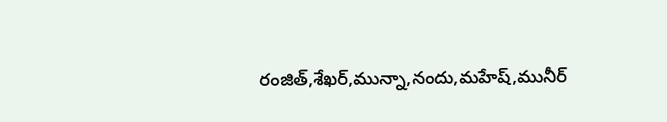రంజిత్,శేఖర్,మున్నా,నందు,మహేష్,మునీర్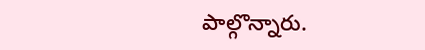పాల్గొన్నారు.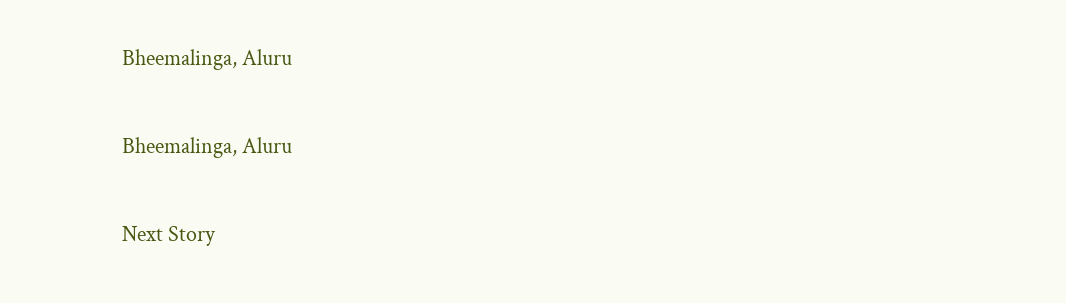Bheemalinga, Aluru

Bheemalinga, Aluru

Next Story